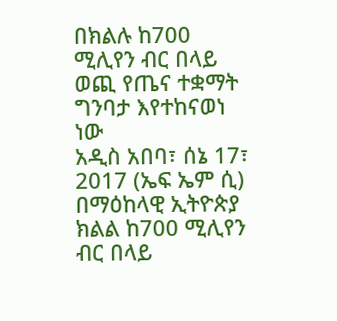በክልሉ ከ700 ሚሊየን ብር በላይ ወጪ የጤና ተቋማት ግንባታ እየተከናወነ ነው
አዲስ አበባ፣ ሰኔ 17፣ 2017 (ኤፍ ኤም ሲ) በማዕከላዊ ኢትዮጵያ ክልል ከ700 ሚሊየን ብር በላይ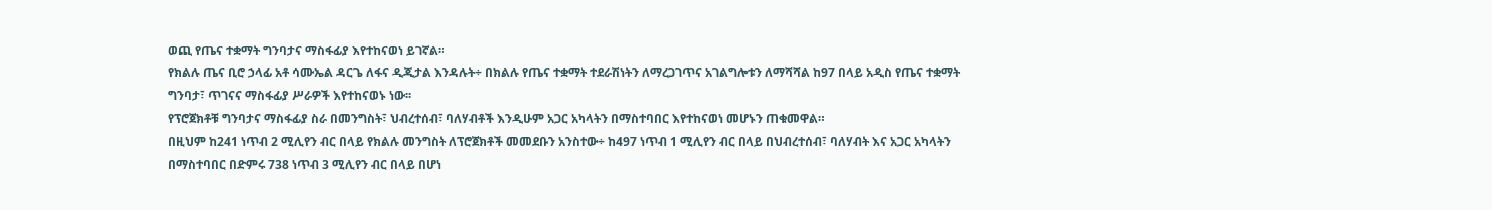ወጪ የጤና ተቋማት ግንባታና ማስፋፊያ እየተከናወነ ይገኛል።
የክልሉ ጤና ቢሮ ኃላፊ አቶ ሳሙኤል ዳርጌ ለፋና ዲጂታል እንዳሉት÷ በክልሉ የጤና ተቋማት ተደራሽነትን ለማረጋገጥና አገልግሎቱን ለማሻሻል ከ97 በላይ አዲስ የጤና ተቋማት ግንባታ፣ ጥገናና ማስፋፊያ ሥራዎች እየተከናወኑ ነው፡፡
የፕሮጀክቶቹ ግንባታና ማስፋፊያ ስራ በመንግስት፣ ህብረተሰብ፣ ባለሃብቶች እንዲሁም አጋር አካላትን በማስተባበር እየተከናወነ መሆኑን ጠቁመዋል።
በዚህም ከ241 ነጥብ 2 ሚሊየን ብር በላይ የክልሉ መንግስት ለፕሮጀክቶች መመደቡን አንስተው÷ ከ497 ነጥብ 1 ሚሊየን ብር በላይ በህብረተሰብ፣ ባለሃብት እና አጋር አካላትን በማስተባበር በድምሩ 738 ነጥብ 3 ሚሊየን ብር በላይ በሆነ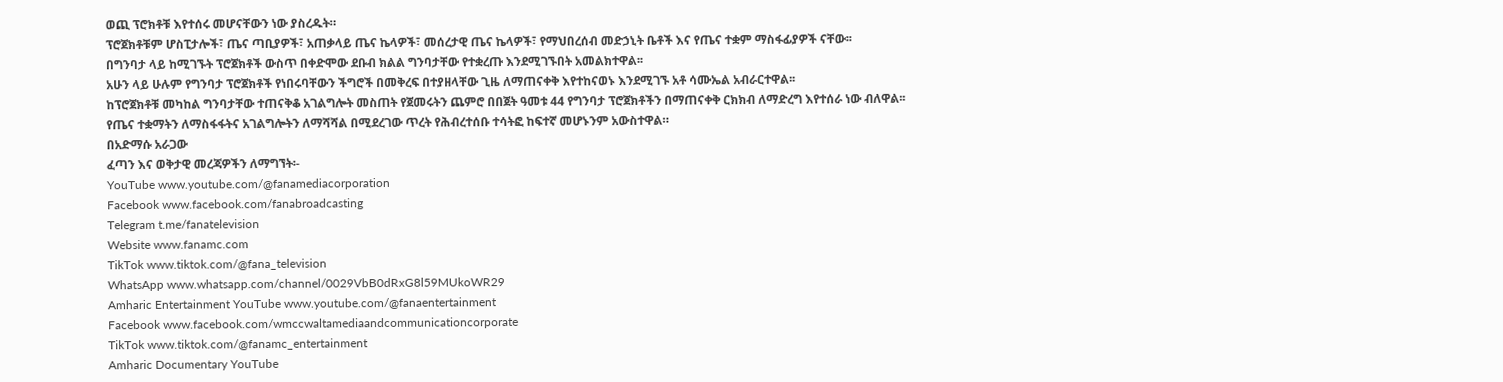ወጪ ፕሮክቶቹ እየተሰሩ መሆናቸውን ነው ያስረዱት።
ፕሮጀክቶቹም ሆስፒታሎች፣ ጤና ጣቢያዎች፣ አጠቃላይ ጤና ኬላዎች፣ መሰረታዊ ጤና ኬላዎች፣ የማህበረሰብ መድኃኒት ቤቶች እና የጤና ተቋም ማስፋፊያዎች ናቸው፡፡
በግንባታ ላይ ከሚገኙት ፕሮጀክቶች ውስጥ በቀድሞው ደቡብ ክልል ግንባታቸው የተቋረጡ እንደሚገኙበት አመልክተዋል፡፡
አሁን ላይ ሁሉም የግንባታ ፕሮጀክቶች የነበሩባቸውን ችግሮች በመቅረፍ በተያዘላቸው ጊዜ ለማጠናቀቅ እየተከናወኑ እንደሚገኙ አቶ ሳሙኤል አብራርተዋል፡፡
ከፕሮጀክቶቹ መካከል ግንባታቸው ተጠናቅቆ አገልግሎት መስጠት የጀመሩትን ጨምሮ በበጀት ዓመቱ 44 የግንባታ ፕሮጀክቶችን በማጠናቀቅ ርክክብ ለማድረግ እየተሰራ ነው ብለዋል፡፡
የጤና ተቋማትን ለማስፋፋትና አገልግሎትን ለማሻሻል በሚደረገው ጥረት የሕብረተሰቡ ተሳትፎ ከፍተኛ መሆኑንም አውስተዋል።
በአድማሱ አራጋው
ፈጣን እና ወቅታዊ መረጃዎችን ለማግኘት፡-
YouTube www.youtube.com/@fanamediacorporation
Facebook www.facebook.com/fanabroadcasting
Telegram t.me/fanatelevision
Website www.fanamc.com
TikTok www.tiktok.com/@fana_television
WhatsApp www.whatsapp.com/channel/0029VbB0dRxG8l59MUkoWR29
Amharic Entertainment YouTube www.youtube.com/@fanaentertainment
Facebook www.facebook.com/wmccwaltamediaandcommunicationcorporate
TikTok www.tiktok.com/@fanamc_entertainment
Amharic Documentary YouTube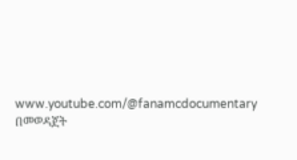www.youtube.com/@fanamcdocumentary በመወዳጀት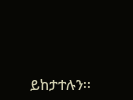ይከታተሉን፡፡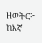ዘወትር፦ ከእኛ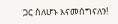ጋር ስለሆኑ እናመሰግናለን!